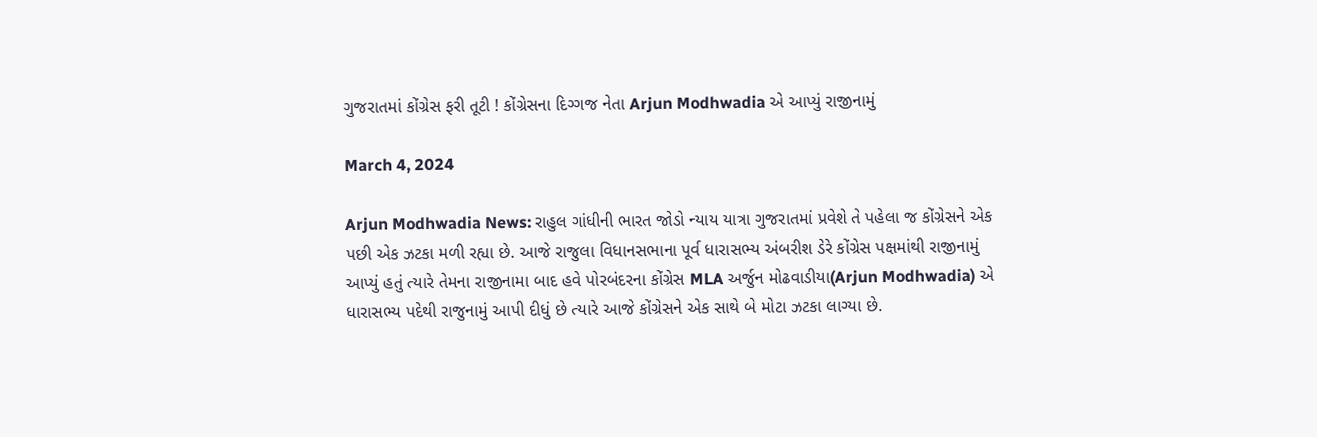ગુજરાતમાં કોંગ્રેસ ફરી તૂટી ! કોંગ્રેસના દિગ્ગજ નેતા Arjun Modhwadia એ આપ્યું રાજીનામું

March 4, 2024

Arjun Modhwadia News: રાહુલ ગાંધીની ભારત જોડો ન્યાય યાત્રા ગુજરાતમાં પ્રવેશે તે પહેલા જ કોંગ્રેસને એક પછી એક ઝટકા મળી રહ્યા છે. આજે રાજુલા વિધાનસભાના પૂર્વ ધારાસભ્ય અંબરીશ ડેરે કોંગ્રેસ પક્ષમાંથી રાજીનામું આપ્યું હતું ત્યારે તેમના રાજીનામા બાદ હવે પોરબંદરના કોંગ્રેસ MLA અર્જુન મોઢવાડીયા(Arjun Modhwadia) એ ધારાસભ્ય પદેથી રાજુનામું આપી દીધું છે ત્યારે આજે કોંગ્રેસને એક સાથે બે મોટા ઝટકા લાગ્યા છે.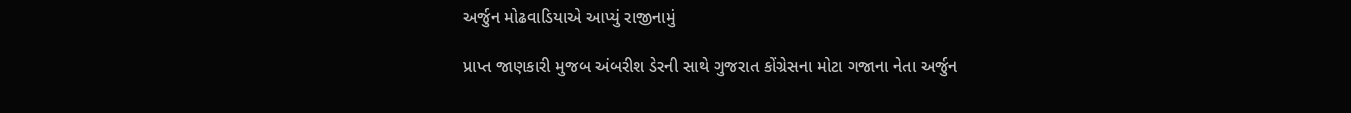અર્જુન મોઢવાડિયાએ આપ્યું રાજીનામું

પ્રાપ્ત જાણકારી મુજબ અંબરીશ ડેરની સાથે ગુજરાત કોંગ્રેસના મોટા ગજાના નેતા અર્જુન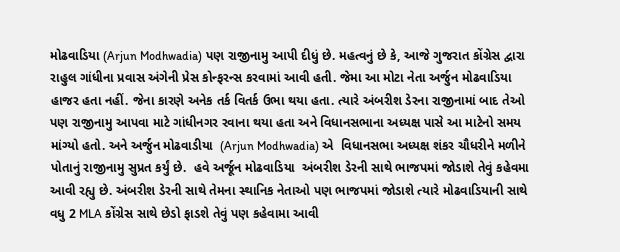મોઢવાડિયા (Arjun Modhwadia) પણ રાજીનામુ આપી દીધું છે. મહત્વનું છે કે, આજે ગુજરાત કોંગ્રેસ દ્વારા રાહુલ ગાંધીના પ્રવાસ અંગેની પ્રેસ કોન્ફરન્સ કરવામાં આવી હતી. જેમા આ મોટા નેતા અર્જુન મોઢવાડિયા હાજર હતા નહીં. જેના કારણે અનેક તર્ક વિતર્ક ઉભા થયા હતા. ત્યારે અંબરીશ ડેરના રાજીનામાં બાદ તેઓ પણ રાજીનામુ આપવા માટે ગાંધીનગર રવાના થયા હતા અને વિધાનસભાના અધ્યક્ષ પાસે આ માટેનો સમય માંગ્યો હતો. અને અર્જુન મોઢવાડીયા  (Arjun Modhwadia) એ  વિધાનસભા અધ્યક્ષ શંકર ચૌધરીને મળીને પોતાનું રાજીનામુ સુપ્રત કર્યું છે.  હવે અર્જૂન મોઢવાડિયા  અંબરીશ ડેરની સાથે ભાજપમાં જોડાશે તેવું કહેવમા આવી રહ્યુ છે. અંબરીશ ડેરની સાથે તેમના સ્થાનિક નેતાઓ પણ ભાજપમાં જોડાશે ત્યારે મોઢવાડિયાની સાથે વધુ 2 MLA કોંગ્રેસ સાથે છેડો ફાડશે તેવું પણ કહેવામા આવી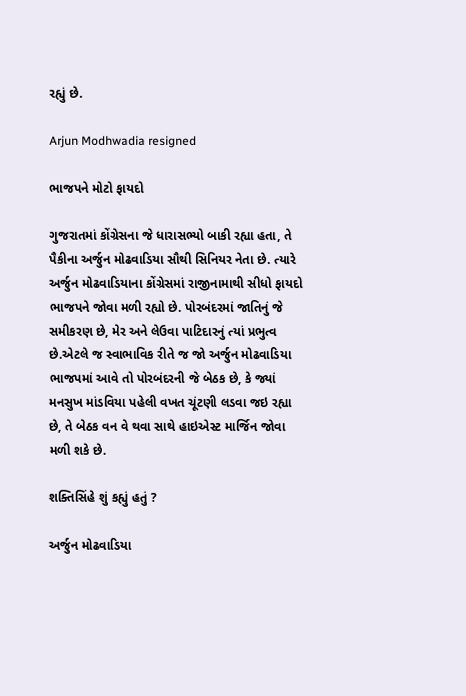રહ્યું છે.

Arjun Modhwadia resigned

ભાજપને મોટો ફાયદો

ગુજરાતમાં કોંગ્રેસના જે ધારાસભ્યો બાકી રહ્યા હતા, તે પૈકીના અર્જુન મોઢવાડિયા સૌથી સિનિયર નેતા છે. ત્યારે અર્જુન મોઢવાડિયાના કોંગ્રેસમાં રાજીનામાથી સીધો ફાયદો ભાજપને જોવા મળી રહ્યો છે. પોરબંદરમાં જાતિનું જે સમીકરણ છે, મેર અને લેઉવા પાટિદારનું ત્યાં પ્રભુત્વ છે.એટલે જ સ્વાભાવિક રીતે જ જો અર્જુન મોઢવાડિયા ભાજપમાં આવે તો પોરબંદરની જે બેઠક છે, કે જ્યાં મનસુખ માંડવિયા પહેલી વખત ચૂંટણી લડવા જઇ રહ્યા છે, તે બેઠક વન વે થવા સાથે હાઇએસ્ટ માર્જિન જોવા મળી શકે છે.

શક્તિસિંહે શું કહ્યું હતું ?

અર્જુન મોઢવાડિયા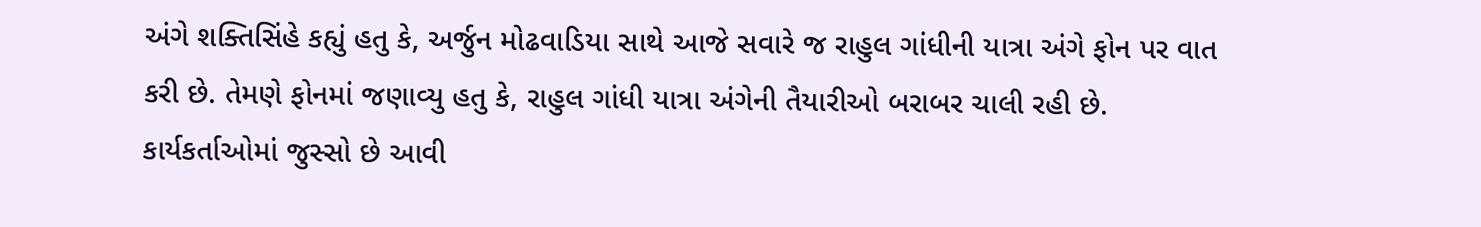અંગે શક્તિસિંહે કહ્યું હતુ કે, અર્જુન મોઢવાડિયા સાથે આજે સવારે જ રાહુલ ગાંધીની યાત્રા અંગે ફોન પર વાત કરી છે. તેમણે ફોનમાં જણાવ્યુ હતુ કે, રાહુલ ગાંધી યાત્રા અંગેની તૈયારીઓ બરાબર ચાલી રહી છે. કાર્યકર્તાઓમાં જુસ્સો છે આવી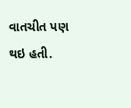વાતચીત પણ થઇ હતી.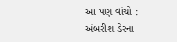આ પણ વાંચો :  અંબરીશ ડેરના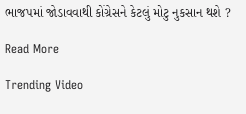ભાજપમાં જોડાવવાથી કોંગ્રેસને કેટલું મોટુ નુકસાન થશે ?

Read More

Trending Video